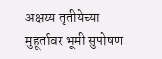अक्षय्य तृतीयेच्या मुहूर्तावर भूमी सुपोषण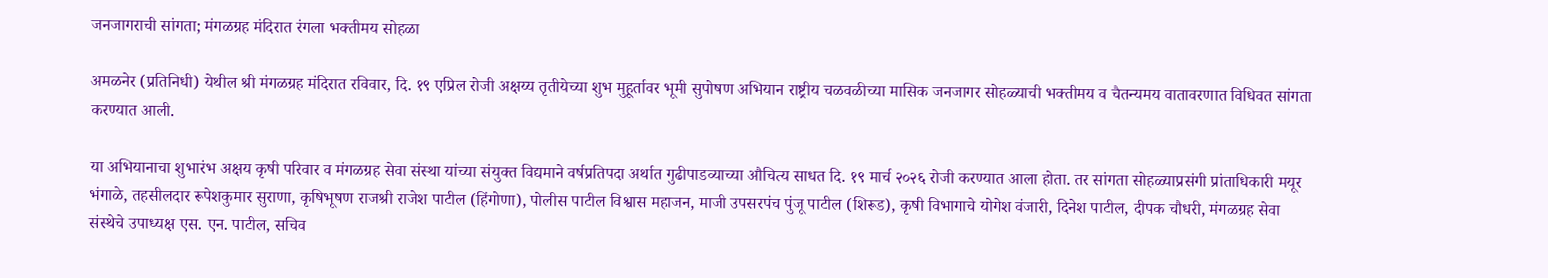जनजागराची सांगता; मंगळग्रह मंदिरात रंगला भक्तीमय सोहळा

अमळनेर (प्रतिनिधी) येथील श्री मंगळग्रह मंदिरात रविवार, दि. १९ एप्रिल रोजी अक्षय्य तृतीयेच्या शुभ मुहूर्तावर भूमी सुपोषण अभियान राष्ट्रीय चळवळीच्या मासिक जनजागर सोहळ्याची भक्तीमय व चैतन्यमय वातावरणात विधिवत सांगता करण्यात आली.

या अभियानाचा शुभारंभ अक्षय कृषी परिवार व मंगळग्रह सेवा संस्था यांच्या संयुक्त विद्यमाने वर्षप्रतिपदा अर्थात गुढीपाडव्याच्या औचित्य साधत दि. १९ मार्च २०२६ रोजी करण्यात आला होता. तर सांगता सोहळ्याप्रसंगी प्रांताधिकारी मयूर भंगाळे, तहसीलदार रूपेशकुमार सुराणा, कृषिभूषण राजश्री राजेश पाटील (हिंगोणा), पोलीस पाटील विश्वास महाजन, माजी उपसरपंच पुंजू पाटील (शिरूड), कृषी विभागाचे योगेश वंजारी, दिनेश पाटील, दीपक चौधरी, मंगळग्रह सेवा संस्थेचे उपाध्यक्ष एस. एन. पाटील, सचिव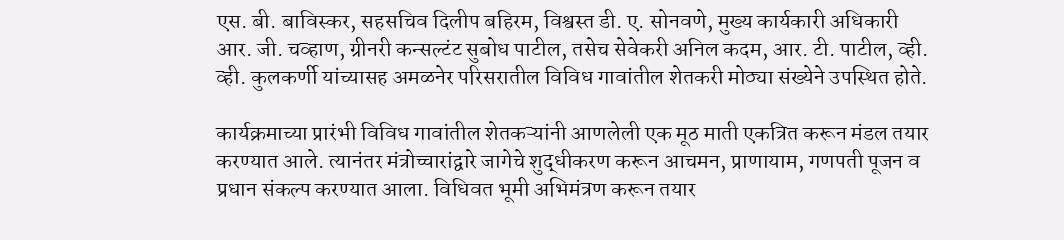एस. बी. बाविस्कर, सहसचिव दिलीप बहिरम, विश्वस्त डी. ए. सोनवणे, मुख्य कार्यकारी अधिकारी आर. जी. चव्हाण, ग्रीनरी कन्सल्टंट सुबोध पाटील, तसेच सेवेकरी अनिल कदम, आर. टी. पाटील, व्ही. व्ही. कुलकर्णी यांच्यासह अमळनेर परिसरातील विविध गावांतील शेतकरी मोठ्या संख्येने उपस्थित होते.

कार्यक्रमाच्या प्रारंभी विविध गावांतील शेतकऱ्यांनी आणलेली एक मूठ माती एकत्रित करून मंडल तयार करण्यात आले. त्यानंतर मंत्रोच्चारांद्वारे जागेचे शुद्धीकरण करून आचमन, प्राणायाम, गणपती पूजन व प्रधान संकल्प करण्यात आला. विधिवत भूमी अभिमंत्रण करून तयार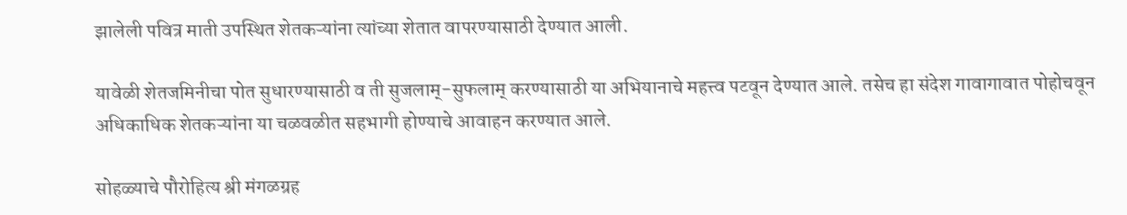झालेली पवित्र माती उपस्थित शेतकऱ्यांना त्यांच्या शेतात वापरण्यासाठी देण्यात आली.

यावेळी शेतजमिनीचा पोत सुधारण्यासाठी व ती सुजलाम्‌-सुफलाम्‌ करण्यासाठी या अभियानाचे महत्त्व पटवून देण्यात आले. तसेच हा संदेश गावागावात पोहोचवून अधिकाधिक शेतकऱ्यांना या चळवळीत सहभागी होण्याचे आवाहन करण्यात आले.

सोहळ्याचे पौरोहित्य श्री मंगळग्रह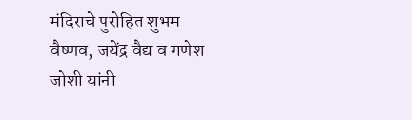मंदिराचे पुरोहित शुभम वैष्णव, जयेंद्र वैद्य व गणेश जोशी यांनी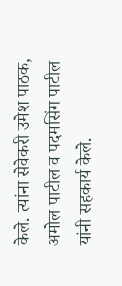केले. त्यांना सेवेकरी उमेश पाठक, अमोल पाटील व पदमसिंग पाटील यांनी सहकार्य केले.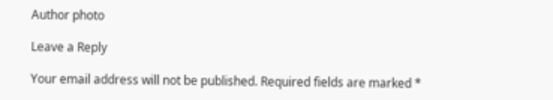Author photo

Leave a Reply

Your email address will not be published. Required fields are marked *